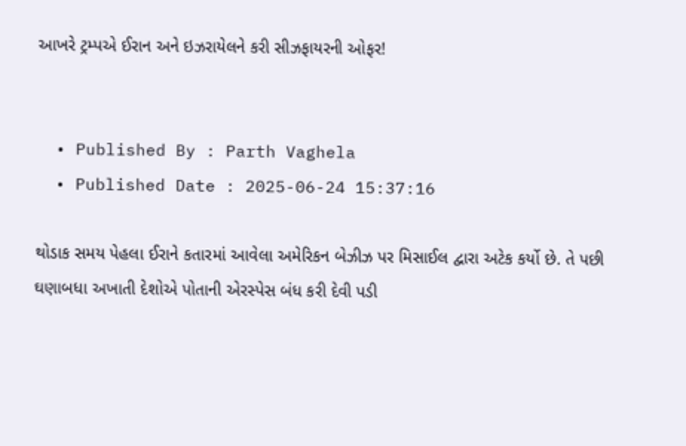આખરે ટ્રમ્પએ ઈરાન અને ઇઝરાયેલને કરી સીઝફાયરની ઓફર!


  • Published By : Parth Vaghela
  • Published Date : 2025-06-24 15:37:16

થોડાક સમય પેહલા ઈરાને કતારમાં આવેલા અમેરિકન બેઝીઝ પર મિસાઈલ દ્વારા અટેક કર્યો છે. તે પછી ઘણાબધા અખાતી દેશોએ પોતાની એરસ્પેસ બંધ કરી દેવી પડી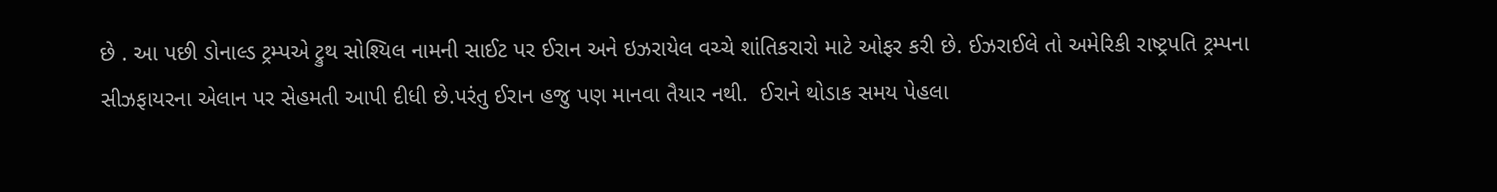છે . આ પછી ડોનાલ્ડ ટ્રમ્પએ ટ્રુથ સોશ્યિલ નામની સાઈટ પર ઈરાન અને ઇઝરાયેલ વચ્ચે શાંતિકરારો માટે ઓફર કરી છે. ઈઝરાઈલે તો અમેરિકી રાષ્ટ્રપતિ ટ્રમ્પના સીઝફાયરના એલાન પર સેહમતી આપી દીધી છે.પરંતુ ઈરાન હજુ પણ માનવા તૈયાર નથી.  ઈરાને થોડાક સમય પેહલા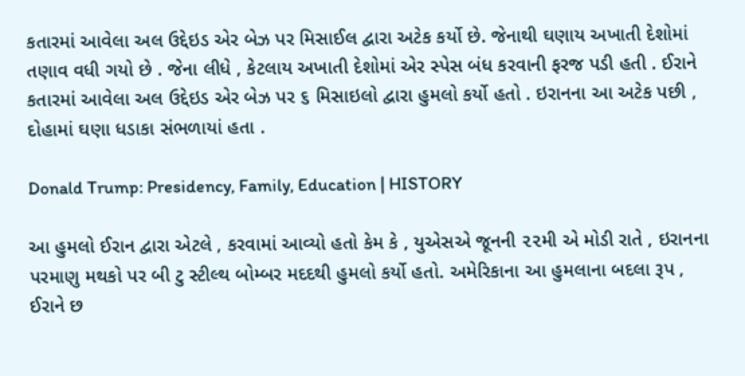કતારમાં આવેલા અલ ઉદ્દેઇડ એર બેઝ પર મિસાઈલ દ્વારા અટેક કર્યો છે. જેનાથી ઘણાય અખાતી દેશોમાં તણાવ વધી ગયો છે . જેના લીધે , કેટલાય અખાતી દેશોમાં એર સ્પેસ બંધ કરવાની ફરજ પડી હતી . ઈરાને કતારમાં આવેલા અલ ઉદ્દેઇડ એર બેઝ પર ૬ મિસાઇલો દ્વારા હુમલો કર્યો હતો . ઇરાનના આ અટેક પછી , દોહામાં ઘણા ધડાકા સંભળાયાં હતા .

Donald Trump: Presidency, Family, Education | HISTORY

આ હુમલો ઈરાન દ્વારા એટલે , કરવામાં આવ્યો હતો કેમ કે , યુએસએ જૂનની ૨૨મી એ મોડી રાતે , ઇરાનના પરમાણુ મથકો પર બી ટુ સ્ટીલ્થ બોમ્બર મદદથી હુમલો કર્યો હતો. અમેરિકાના આ હુમલાના બદલા રૂપ , ઈરાને છ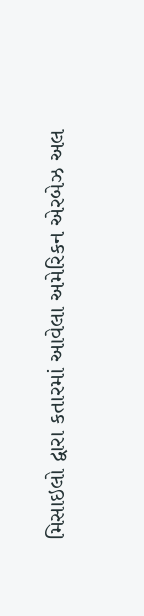મિસાઇલો દ્વારા કતારમાં આવેલા અમેરિકન એરબેઝ અલ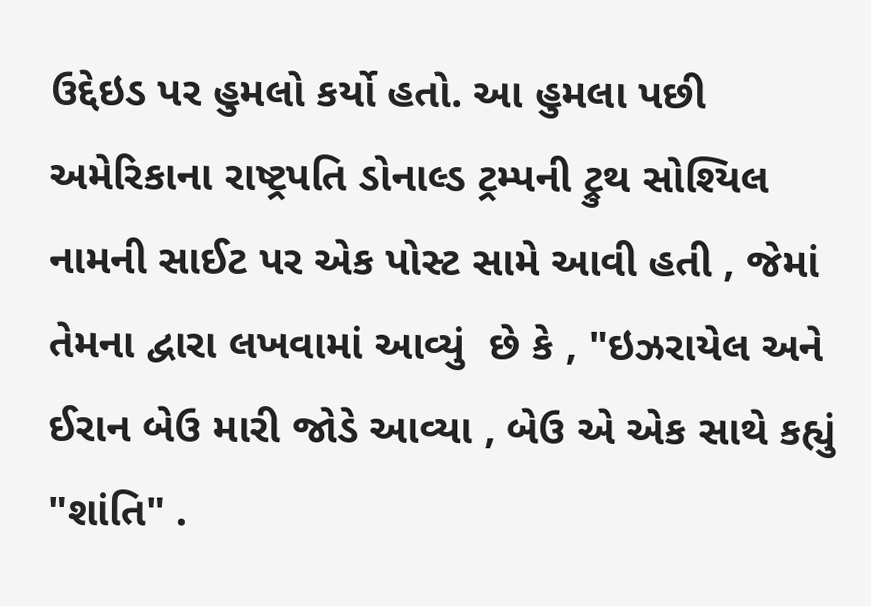ઉદ્દેઇડ પર હુમલો કર્યો હતો. આ હુમલા પછી અમેરિકાના રાષ્ટ્રપતિ ડોનાલ્ડ ટ્રમ્પની ટ્રુથ સોશ્યિલ નામની સાઈટ પર એક પોસ્ટ સામે આવી હતી , જેમાં તેમના દ્વારા લખવામાં આવ્યું  છે કે , "ઇઝરાયેલ અને ઈરાન બેઉ મારી જોડે આવ્યા , બેઉ એ એક સાથે કહ્યું "શાંતિ" .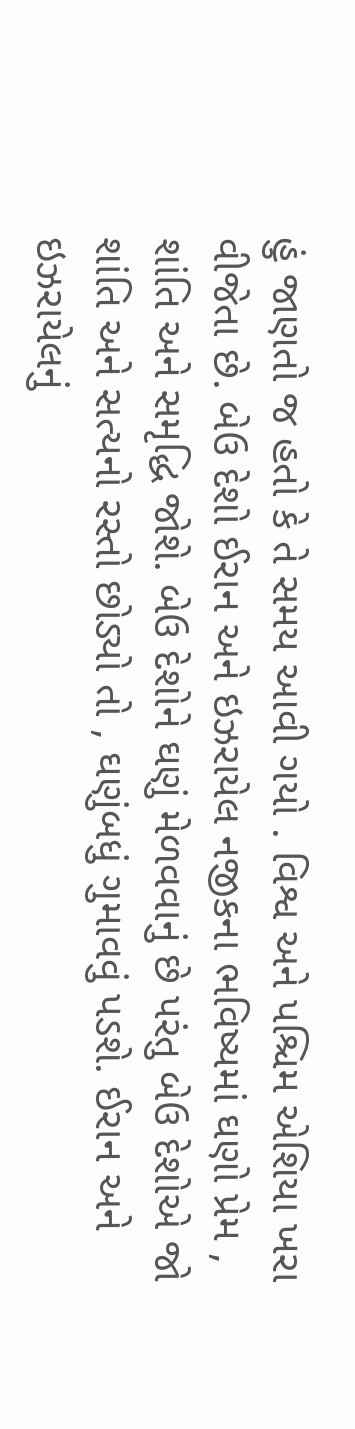હું જાણતો જ હતો કે તે સમય આવી ગયો . વિશ્વ અને પશ્ચિમ એશિયા ખરા વીજેતા છે. બેઉ દેશો ઈરાન અને ઇઝરાયેલ નજીકના ભવિષ્યમાં ઘણો પ્રેમ , શાંતિ અને સમૃદ્ધિ જોશે. બેઉ દેશોને ઘણું મેળવવાનું છે પરંતુ બેઉ દેશોએ જો શાંતિ અને સત્યનો રસ્તો છોડ્યો તો , ઘણુંબધું ગુમાવવું પડશે. ઈરાન અને ઇઝરાયેલનું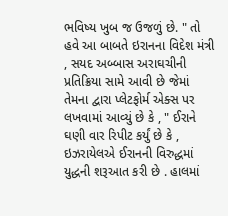ભવિષ્ય ખુબ જ ઉજળું છે. " તો હવે આ બાબતે ઇરાનના વિદેશ મંત્રી , સયદ અબ્બાસ અરાઘચીની પ્રતિક્રિયા સામે આવી છે જેમાં તેમના દ્વારા પ્લેટફોર્મ એક્સ પર લખવામાં આવ્યું છે કે , " ઈરાને ઘણી વાર રિપીટ કર્યું છે કે , ઇઝરાયેલએ ઈરાનની વિરુદ્ધમાં યુદ્ધની શરૂઆત કરી છે . હાલમાં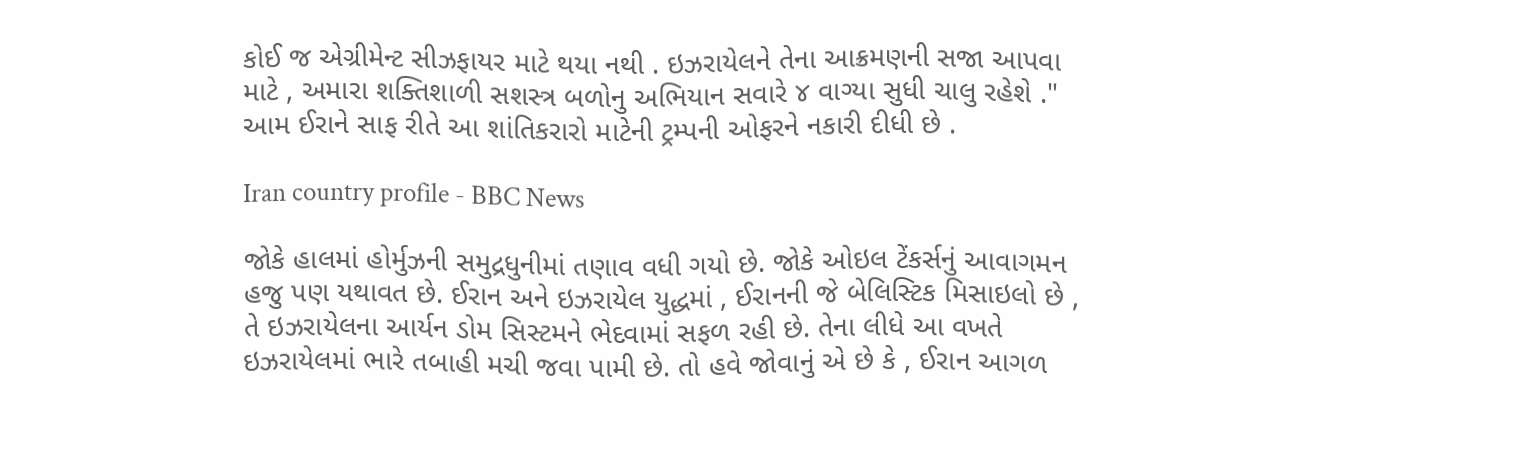કોઈ જ એગ્રીમેન્ટ સીઝફાયર માટે થયા નથી . ઇઝરાયેલને તેના આક્રમણની સજા આપવા માટે , અમારા શક્તિશાળી સશસ્ત્ર બળોનુ અભિયાન સવારે ૪ વાગ્યા સુધી ચાલુ રહેશે ." આમ ઈરાને સાફ રીતે આ શાંતિકરારો માટેની ટ્રમ્પની ઓફરને નકારી દીધી છે .

Iran country profile - BBC News

જોકે હાલમાં હોર્મુઝની સમુદ્રધુનીમાં તણાવ વધી ગયો છે. જોકે ઓઇલ ટેંકર્સનું આવાગમન હજુ પણ યથાવત છે. ઈરાન અને ઇઝરાયેલ યુદ્ધમાં , ઈરાનની જે બેલિસ્ટિક મિસાઇલો છે , તે ઇઝરાયેલના આર્યન ડોમ સિસ્ટમને ભેદવામાં સફળ રહી છે. તેના લીધે આ વખતે ઇઝરાયેલમાં ભારે તબાહી મચી જવા પામી છે. તો હવે જોવાનું એ છે કે , ઈરાન આગળ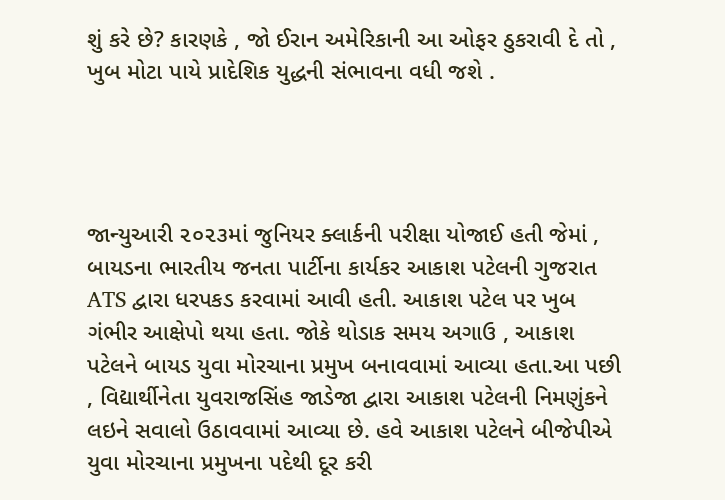શું કરે છે? કારણકે , જો ઈરાન અમેરિકાની આ ઓફર ઠુકરાવી દે તો , ખુબ મોટા પાયે પ્રાદેશિક યુદ્ધની સંભાવના વધી જશે .




જાન્યુઆરી ૨૦૨૩માં જુનિયર ક્લાર્કની પરીક્ષા યોજાઈ હતી જેમાં , બાયડના ભારતીય જનતા પાર્ટીના કાર્યકર આકાશ પટેલની ગુજરાત ATS દ્વારા ધરપકડ કરવામાં આવી હતી. આકાશ પટેલ પર ખુબ ગંભીર આક્ષેપો થયા હતા. જોકે થોડાક સમય અગાઉ , આકાશ પટેલને બાયડ યુવા મોરચાના પ્રમુખ બનાવવામાં આવ્યા હતા.આ પછી , વિદ્યાર્થીનેતા યુવરાજસિંહ જાડેજા દ્વારા આકાશ પટેલની નિમણુંકને લઇને સવાલો ઉઠાવવામાં આવ્યા છે. હવે આકાશ પટેલને બીજેપીએ યુવા મોરચાના પ્રમુખના પદેથી દૂર કરી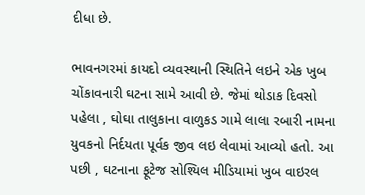દીધા છે.

ભાવનગરમાં કાયદો વ્યવસ્થાની સ્થિતિને લઇને એક ખુબ ચોંકાવનારી ઘટના સામે આવી છે. જેમાં થોડાક દિવસો પહેલા , ઘોઘા તાલુકાના વાળુકડ ગામે લાલા રબારી નામના યુવકનો નિર્દયતા પૂર્વક જીવ લઇ લેવામાં આવ્યો હતો. આ પછી , ઘટનાના ફૂટેજ સોશ્યિલ મીડિયામાં ખુબ વાઇરલ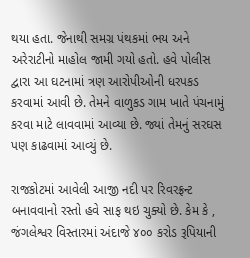થયા હતા. જેનાથી સમગ્ર પંથકમાં ભય અને અરેરાટીનો માહોલ જામી ગયો હતો. હવે પોલીસ દ્વારા આ ઘટનામાં ત્રણ આરોપીઓની ધરપકડ કરવામાં આવી છે. તેમને વાળુકડ ગામ ખાતે પંચનામું કરવા માટે લાવવામાં આવ્યા છે. જ્યાં તેમનું સરઘસ પણ કાઢવામાં આવ્યું છે.

રાજકોટમાં આવેલી આજી નદી પર રિવરફ્રન્ટ બનાવવાનો રસ્તો હવે સાફ થઇ ચુક્યો છે. કેમ કે , જંગલેશ્વર વિસ્તારમાં અંદાજે ૪૦૦ કરોડ રૂપિયાની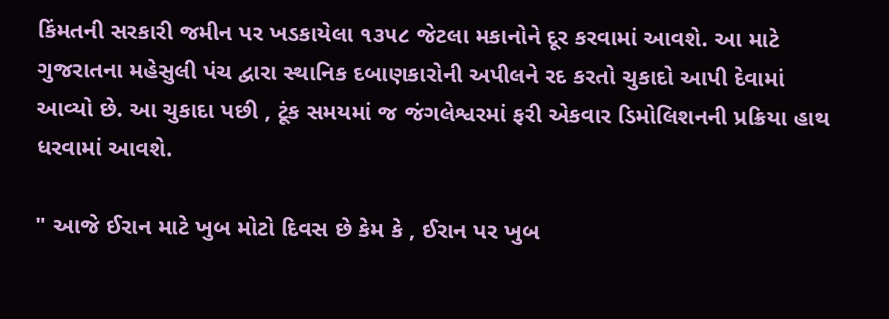કિંમતની સરકારી જમીન પર ખડકાયેલા ૧૩૫૮ જેટલા મકાનોને દૂર કરવામાં આવશે. આ માટે ગુજરાતના મહેસુલી પંચ દ્વારા સ્થાનિક દબાણકારોની અપીલને રદ કરતો ચુકાદો આપી દેવામાં આવ્યો છે. આ ચુકાદા પછી , ટૂંક સમયમાં જ જંગલેશ્વરમાં ફરી એકવાર ડિમોલિશનની પ્રક્રિયા હાથ ધરવામાં આવશે.

" આજે ઈરાન માટે ખુબ મોટો દિવસ છે કેમ કે , ઈરાન પર ખુબ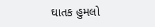ઘાતક હુમલો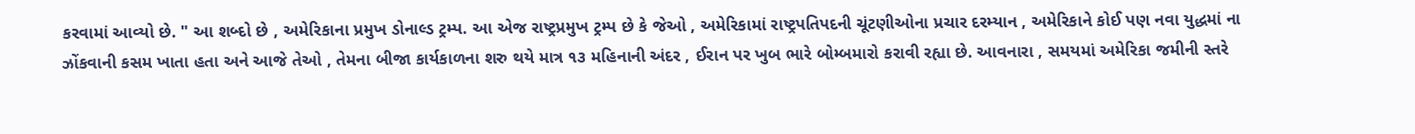કરવામાં આવ્યો છે. " આ શબ્દો છે , અમેરિકાના પ્રમુખ ડોનાલ્ડ ટ્રમ્પ. આ એજ રાષ્ટ્રપ્રમુખ ટ્રમ્પ છે કે જેઓ , અમેરિકામાં રાષ્ટ્રપતિપદની ચૂંટણીઓના પ્રચાર દરમ્યાન , અમેરિકાને કોઈ પણ નવા યુદ્ધમાં ના ઝોંકવાની કસમ ખાતા હતા અને આજે તેઓ , તેમના બીજા કાર્યકાળના શરુ થયે માત્ર ૧૩ મહિનાની અંદર , ઈરાન પર ખુબ ભારે બોમ્બમારો કરાવી રહ્યા છે. આવનારા , સમયમાં અમેરિકા જમીની સ્તરે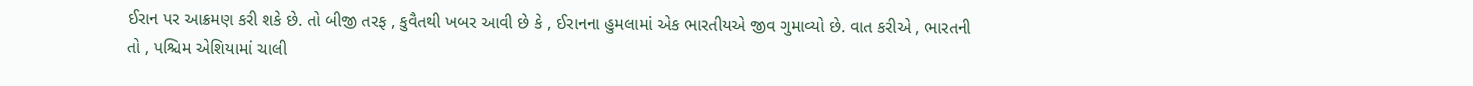ઈરાન પર આક્રમણ કરી શકે છે. તો બીજી તરફ , કુવૈતથી ખબર આવી છે કે , ઈરાનના હુમલામાં એક ભારતીયએ જીવ ગુમાવ્યો છે. વાત કરીએ , ભારતની તો , પશ્ચિમ એશિયામાં ચાલી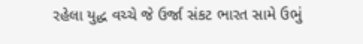રહેલા યુદ્ધ વચ્ચે જે ઉર્જા સંકટ ભારત સામે ઉભું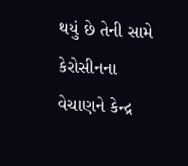થયું છે તેની સામે કેરોસીનના વેચાણને કેન્દ્ર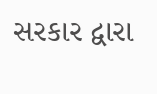સરકાર દ્વારા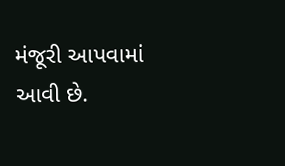મંજૂરી આપવામાં આવી છે.